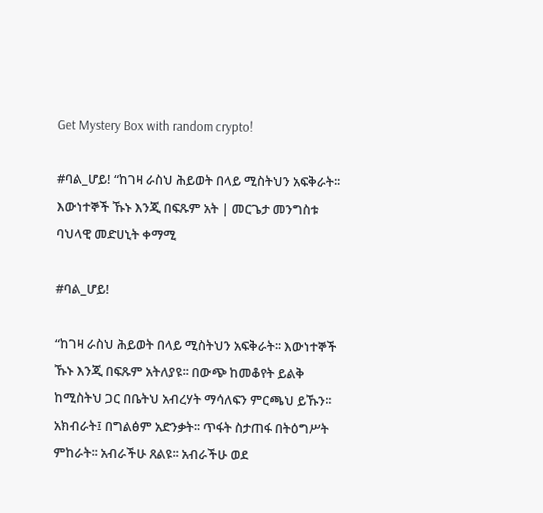Get Mystery Box with random crypto!

#ባል_ሆይ! “ከገዛ ራስህ ሕይወት በላይ ሚስትህን አፍቅራት፡፡ እውነተኞች ኹኑ እንጂ በፍጹም አት | መርጌታ መንግስቱ ባህላዊ መድሀኒት ቀማሚ

#ባል_ሆይ!

“ከገዛ ራስህ ሕይወት በላይ ሚስትህን አፍቅራት፡፡ እውነተኞች ኹኑ እንጂ በፍጹም አትለያዩ፡፡ በውጭ ከመቆየት ይልቅ ከሚስትህ ጋር በቤትህ አብረሃት ማሳለፍን ምርጫህ ይኹን፡፡ አክብራት፤ በግልፅም አድንቃት፡፡ ጥፋት ስታጠፋ በትዕግሥት ምከራት፡፡ አብራችሁ ጸልዩ፡፡ አብራችሁ ወደ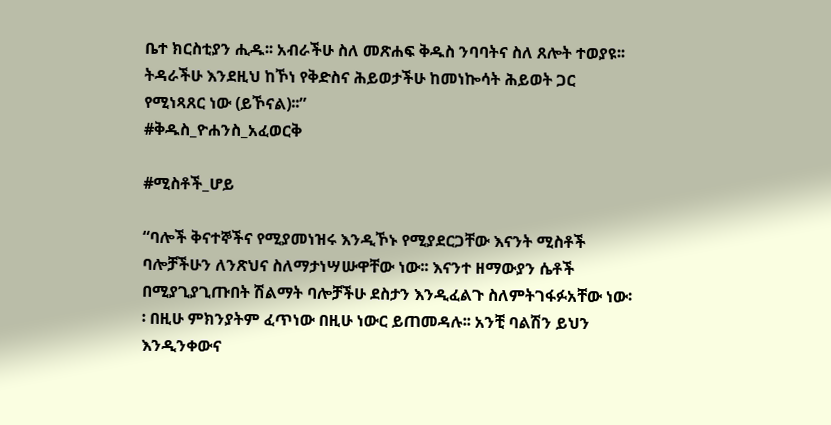ቤተ ክርስቲያን ሒዱ፡፡ አብራችሁ ስለ መጽሐፍ ቅዱስ ንባባትና ስለ ጸሎት ተወያዩ፡፡ ትዳራችሁ እንደዚህ ከኾነ የቅድስና ሕይወታችሁ ከመነኰሳት ሕይወት ጋር የሚነጻጸር ነው (ይኾናል)፡፡”
#ቅዱስ_ዮሐንስ_አፈወርቅ

#ሚስቶች_ሆይ

“ባሎች ቅናተኞችና የሚያመነዝሩ እንዲኾኑ የሚያደርጋቸው እናንት ሚስቶች ባሎቻችሁን ለንጽህና ስለማታነሣሡዋቸው ነው፡፡ እናንተ ዘማውያን ሴቶች በሚያጊያጊጡበት ሽልማት ባሎቻችሁ ደስታን እንዲፈልጉ ስለምትገፋፉአቸው ነው፡፡ በዚሁ ምክንያትም ፈጥነው በዚሁ ነውር ይጠመዳሉ፡፡ አንቺ ባልሽን ይህን እንዲንቀውና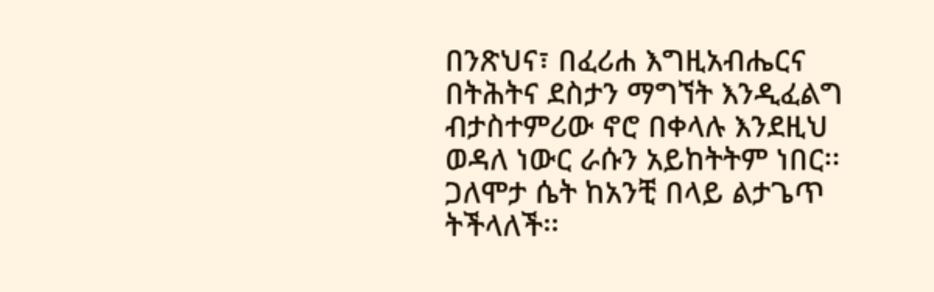በንጽህና፣ በፈሪሐ እግዚአብሔርና በትሕትና ደስታን ማግኘት እንዲፈልግ ብታስተምሪው ኖሮ በቀላሉ እንደዚህ ወዳለ ነውር ራሱን አይከትትም ነበር፡፡ ጋለሞታ ሴት ከአንቺ በላይ ልታጌጥ ትችላለች፡፡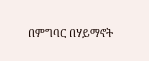በምግባር በሃይማኖት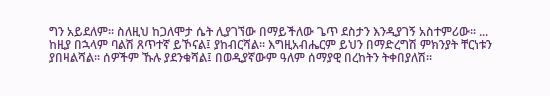ግን አይደለም፡፡ ስለዚህ ከጋለሞታ ሴት ሊያገኘው በማይችለው ጌጥ ደስታን እንዲያገኝ አስተምሪው፡፡ ... ከዚያ በኋላም ባልሽ ጸጥተኛ ይኾናል፤ ያከብርሻል፡፡ እግዚአብሔርም ይህን በማድረግሽ ምክንያት ቸርነቱን ያበዛልሻል፡፡ ሰዎችም ኹሉ ያደንቁሻል፤ በወዲያኛውም ዓለም ሰማያዊ በረከትን ትቀበያለሽ፡፡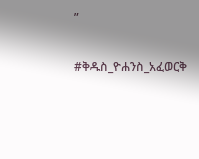”

#ቅዱስ_ዮሐንስ_አፈወርቅ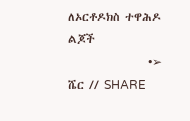ለኦርቶዶክስ ተዋሕዶ ልጆች
                •➢ ሼር // SHARE